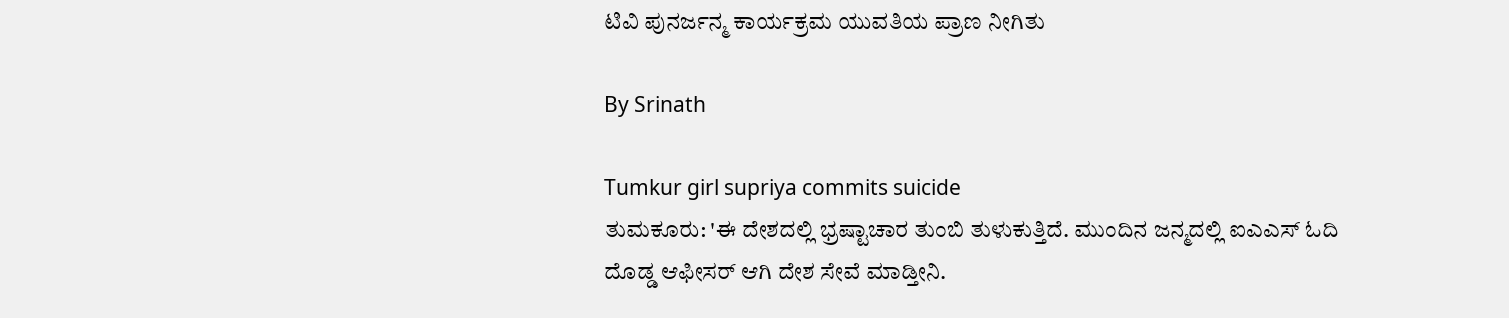ಟಿವಿ ಪುನರ್ಜನ್ಮ ಕಾರ್ಯಕ್ರಮ ಯುವತಿಯ ಪ್ರಾಣ ನೀಗಿತು

By Srinath

Tumkur girl supriya commits suicide
ತುಮಕೂರು: 'ಈ ದೇಶದಲ್ಲಿ ಭ್ರಷ್ಟಾಚಾರ ತುಂಬಿ ತುಳುಕುತ್ತಿದೆ. ಮುಂದಿನ ಜನ್ಮದಲ್ಲಿ ಐಎಎಸ್ ಓದಿ ದೊಡ್ಡ ಆಫೀಸರ್ ಆಗಿ ದೇಶ ಸೇವೆ ಮಾಡ್ತೀನಿ.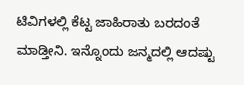ಟಿವಿಗಳಲ್ಲಿ ಕೆಟ್ಟ ಜಾಹಿರಾತು ಬರದಂತೆ ಮಾಡ್ತೀನಿ. ಇನ್ನೊಂದು ಜನ್ಮದಲ್ಲಿ ಆದಷ್ಟು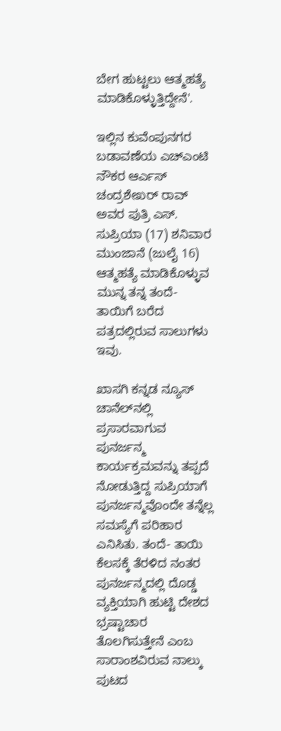ಬೇಗ ಹುಟ್ಟಲು ಆತ್ಮಹತ್ಯೆ ಮಾಡಿಕೊಳ್ಳುತ್ತಿದ್ದೇನೆ'.

ಇಲ್ಲಿನ ಕುವೆಂಪುನಗರ ಬಡಾವಣೆಯ ಎಚ್‌ಎಂಟಿ ನೌಕರ ಆರ್ಎಸ್ ಚಂದ್ರಶೇಖರ್ ರಾವ್ ಅವರ ಪುತ್ರಿ ಎಸ್. ಸುಪ್ರಿಯಾ (17) ಶನಿವಾರ ಮುಂಜಾನೆ (ಜುಲೈ 16) ಆತ್ಮಹತ್ಯೆ ಮಾಡಿಕೊಳ್ಳುವ ಮುನ್ನ ತನ್ನ ತಂದೆ- ತಾಯಿಗೆ ಬರೆದ ಪತ್ರದಲ್ಲಿರುವ ಸಾಲುಗಳು ಇವು.

ಖಾಸಗಿ ಕನ್ನಡ ನ್ಯೂಸ್ ಚಾನೆಲ್‌ನಲ್ಲಿ ಪ್ರಸಾರವಾಗುವ ಪುನರ್ಜನ್ಮ ಕಾರ್ಯಕ್ರಮವನ್ನು ತಪ್ಪದೆ ನೋಡುತ್ತಿದ್ದ ಸುಪ್ರಿಯಾಗೆ ಪುನರ್ಜನ್ಮವೊಂದೇ ತನ್ನೆಲ್ಲ ಸಮಸ್ಯೆಗೆ ಪರಿಹಾರ ಎನಿಸಿತು. ತಂದೆ- ತಾಯಿ ಕೆಲಸಕ್ಕೆ ತೆರಳಿದ ನಂತರ ಪುನರ್ಜನ್ಮದಲ್ಲಿ ದೊಡ್ಡ ವ್ಯಕ್ತಿಯಾಗಿ ಹುಟ್ಟಿ ದೇಶದ ಭ್ರಷ್ಟಾಚಾರ ತೊಲಗಿಸುತ್ತೇನೆ ಎಂಬ ಸಾರಾಂಶವಿರುವ ನಾಲ್ಕು ಪುಟದ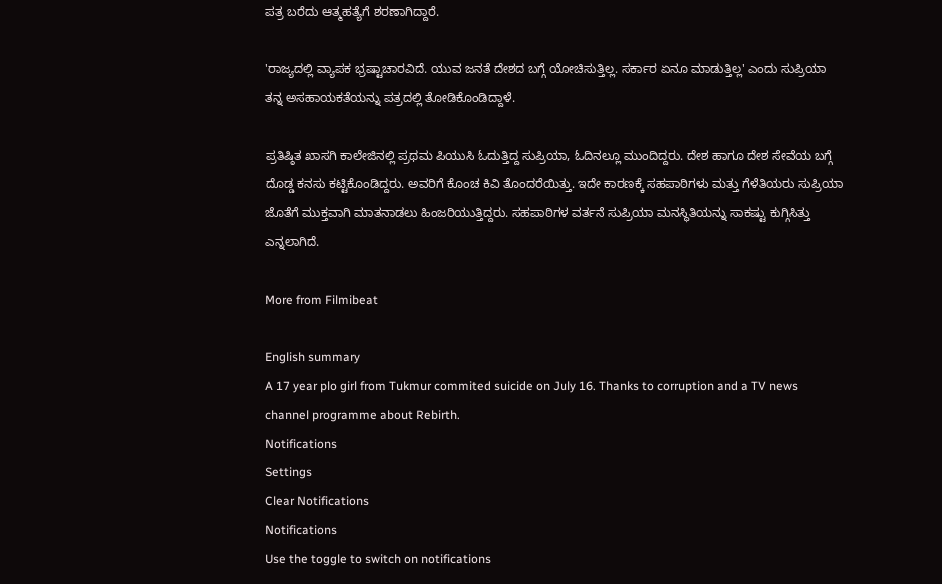ಪತ್ರ ಬರೆದು ಆತ್ಮಹತ್ಯೆಗೆ ಶರಣಾಗಿದ್ದಾರೆ.

'ರಾಜ್ಯದಲ್ಲಿ ವ್ಯಾಪಕ ಭ್ರಷ್ಟಾಚಾರವಿದೆ. ಯುವ ಜನತೆ ದೇಶದ ಬಗ್ಗೆ ಯೋಚಿಸುತ್ತಿಲ್ಲ. ಸರ್ಕಾರ ಏನೂ ಮಾಡುತ್ತಿಲ್ಲ' ಎಂದು ಸುಪ್ರಿಯಾ ತನ್ನ ಅಸಹಾಯಕತೆಯನ್ನು ಪತ್ರದಲ್ಲಿ ತೋಡಿಕೊಂಡಿದ್ದಾಳೆ.

ಪ್ರತಿಷ್ಠಿತ ಖಾಸಗಿ ಕಾಲೇಜಿನಲ್ಲಿ ಪ್ರಥಮ ಪಿಯುಸಿ ಓದುತ್ತಿದ್ದ ಸುಪ್ರಿಯಾ, ಓದಿನಲ್ಲೂ ಮುಂದಿದ್ದರು. ದೇಶ ಹಾಗೂ ದೇಶ ಸೇವೆಯ ಬಗ್ಗೆ ದೊಡ್ಡ ಕನಸು ಕಟ್ಟಿಕೊಂಡಿದ್ದರು. ಅವರಿಗೆ ಕೊಂಚ ಕಿವಿ ತೊಂದರೆಯಿತ್ತು. ಇದೇ ಕಾರಣಕ್ಕೆ ಸಹಪಾಠಿಗಳು ಮತ್ತು ಗೆಳೆತಿಯರು ಸುಪ್ರಿಯಾ ಜೊತೆಗೆ ಮುಕ್ತವಾಗಿ ಮಾತನಾಡಲು ಹಿಂಜರಿಯುತ್ತಿದ್ದರು. ಸಹಪಾಠಿಗಳ ವರ್ತನೆ ಸುಪ್ರಿಯಾ ಮನಸ್ಥಿತಿಯನ್ನು ಸಾಕಷ್ಟು ಕುಗ್ಗಿಸಿತ್ತು ಎನ್ನಲಾಗಿದೆ.

More from Filmibeat

English summary
A 17 year plo girl from Tukmur commited suicide on July 16. Thanks to corruption and a TV news channel programme about Rebirth.
Notifications
Settings
Clear Notifications
Notifications
Use the toggle to switch on notifications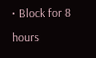• Block for 8 hours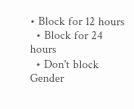• Block for 12 hours
  • Block for 24 hours
  • Don't block
Gender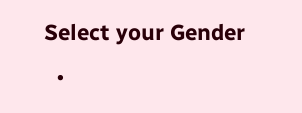Select your Gender
  •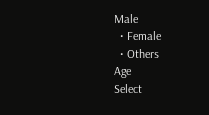Male
  • Female
  • Others
Age
Select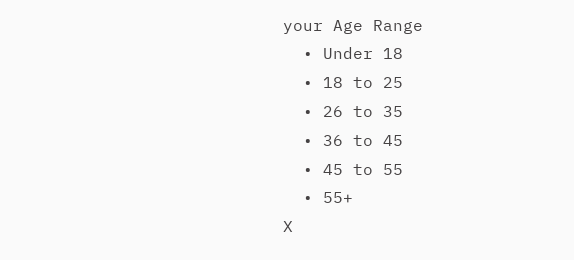your Age Range
  • Under 18
  • 18 to 25
  • 26 to 35
  • 36 to 45
  • 45 to 55
  • 55+
X